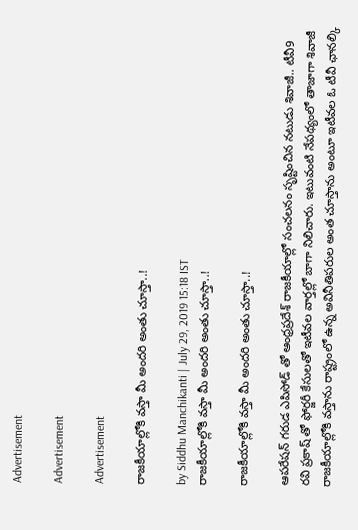Advertisement

Advertisement

Advertisement

రాజకీయాల్లోకి వస్తా మీ అందరి అంతు చూస్తా..!

by Siddhu Manchikanti | July 29, 2019 15:18 IST
రాజకీయాల్లోకి వస్తా మీ అందరి అంతు చూస్తా..!

రాజకీయాల్లోకి వస్తా మీ అందరి అంతు చూస్తా..!

ఆపరేషన్ గరుడ ఎపిసోడ్ తో ఆంధ్రప్రదేశ్ రాజకీయాల్లో సంచలనం సృష్టించిన నటుడు శివాజీ.. టీవీ9 రవి ప్రకాష్ తో ఫోర్జరీ కేసులతో ఇటీవల వార్తల్లో బాగా నిలిచారు. ఇటువంటి నేపథ్యంలో తాజాగా శివాజీ రాజకీయాల్లోకి వస్తాను రాష్ట్రంలో ఉన్న అవినీతిపరుల అంత చూస్తాను అంటూ ఇటీవల ఓ టీవీ ఛానల్కి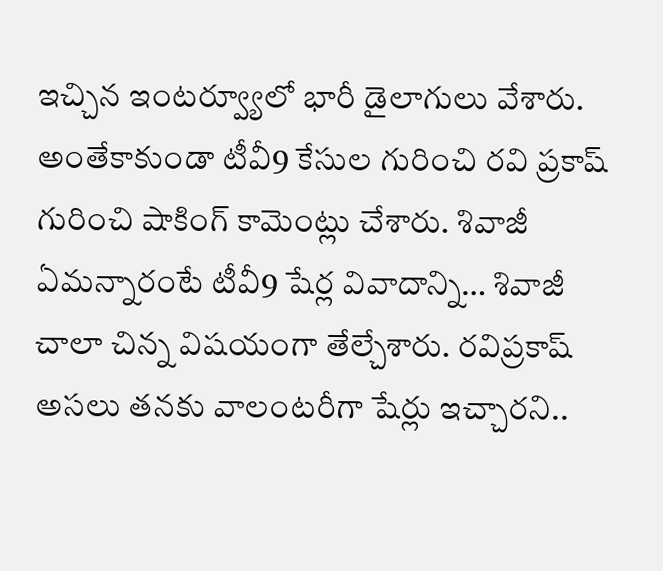ఇచ్చిన ఇంటర్వ్యూలో భారీ డైలాగులు వేశారు. అంతేకాకుండా టీవీ9 కేసుల గురించి రవి ప్రకాష్ గురించి షాకింగ్ కామెంట్లు చేశారు. శివాజీ ఏమన్నారంటే టీవీ9 షేర్ల వివాదాన్ని… శివాజీ చాలా చిన్న విషయంగా తేల్చేశారు. రవిప్రకాష్ అసలు తనకు వాలంటరీగా షేర్లు ఇచ్చారని..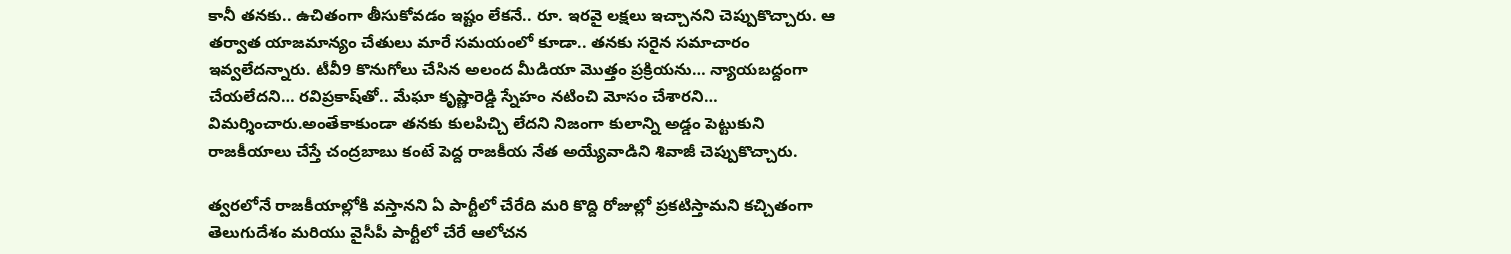కానీ తనకు.. ఉచితంగా తీసుకోవడం ఇష్టం లేకనే.. రూ. ఇరవై లక్షలు ఇచ్చానని చెప్పుకొచ్చారు. ఆ తర్వాత యాజమాన్యం చేతులు మారే సమయంలో కూడా.. తనకు సరైన సమాచారం ఇవ్వలేదన్నారు. టీవీ9 కొనుగోలు చేసిన అలంద మీడియా మొత్తం ప్రక్రియను… న్యాయబద్దంగా చేయలేదని… రవిప్రకాష్‌తో.. మేఘా కృష్ణారెడ్డి స్నేహం నటించి మోసం చేశారని… విమర్శించారు.అంతేకాకుండా తనకు కులపిచ్చి లేదని నిజంగా కులాన్ని అడ్డం పెట్టుకుని రాజకీయాలు చేస్తే చంద్రబాబు కంటే పెద్ద రాజకీయ నేత అయ్యేవాడిని శివాజీ చెప్పుకొచ్చారు.

త్వరలోనే రాజకీయాల్లోకి వస్తానని ఏ పార్టీలో చేరేది మరి కొద్ది రోజుల్లో ప్రకటిస్తామని కచ్చితంగా తెలుగుదేశం మరియు వైసీపీ పార్టీలో చేరే ఆలోచన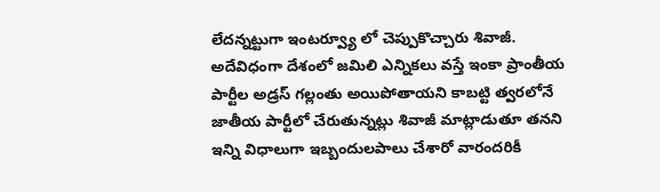లేదన్నట్టుగా ఇంటర్వ్యూ లో చెప్పుకొచ్చారు శివాజీ. అదేవిధంగా దేశంలో జమిలి ఎన్నికలు వస్తే ఇంకా ప్రాంతీయ పార్టీల అడ్రస్ గల్లంతు అయిపోతాయని కాబట్టి త్వరలోనే జాతీయ పార్టీలో చేరుతున్నట్లు శివాజీ మాట్లాడుతూ తనని ఇన్ని విధాలుగా ఇబ్బందులపాలు చేశారో వారందరికీ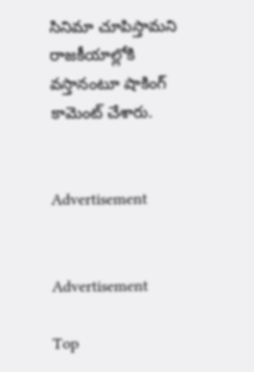సినిమా చూపిస్తామని రాజకీయాల్లోకి వస్తానంటూ షాకింగ్ కామెంట్ చేశారు.


Advertisement


Advertisement

Top